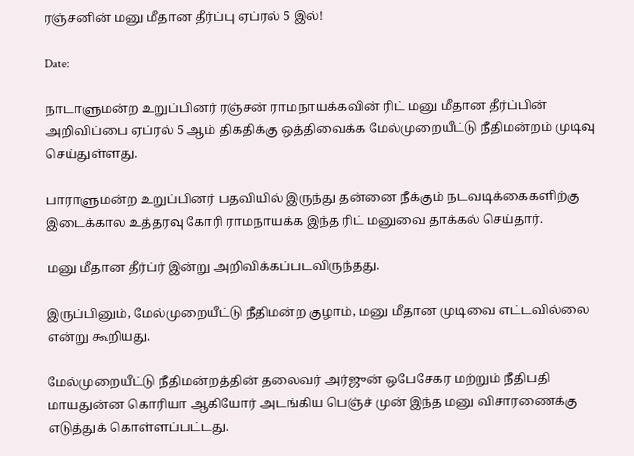ரஞ்சனின் மனு மீதான தீர்ப்பு ஏப்ரல் 5 இல்!

Date:

நாடாளுமன்ற உறுப்பினர் ரஞ்சன் ராமநாயக்கவின் ரிட் மனு மீதான தீர்ப்பின் அறிவிப்பை ஏப்ரல் 5 ஆம் திகதிக்கு ஒத்திவைக்க மேல்முறையீட்டு நீதிமன்றம் முடிவு செய்துள்ளது.

பாராளுமன்ற உறுப்பினர் பதவியில் இருந்து தன்னை நீக்கும் நடவடிக்கைகளிற்கு  இடைக்கால உத்தரவு கோரி ராமநாயக்க இந்த ரிட் மனுவை தாக்கல் செய்தார்.

மனு மீதான தீர்ப்ர் இன்று அறிவிக்கப்படவிருந்தது.

இருப்பினும், மேல்முறையீட்டு நீதிமன்ற குழாம், மனு மீதான முடிவை எட்டவில்லை என்று கூறியது.

மேல்முறையீட்டு நீதிமன்றத்தின் தலைவர் அர்ஜுன் ஒபேசேகர மற்றும் நீதிபதி மாயதுன்ன கொரியா ஆகியோர் அடங்கிய பெஞ்ச் முன் இந்த மனு விசாரணைக்கு எடுத்துக் கொள்ளப்பட்டது.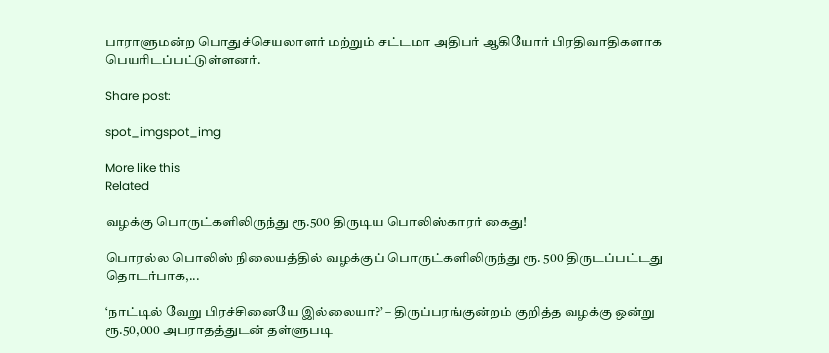பாராளுமன்ற பொதுச்செயலாளர் மற்றும் சட்டமா அதிபர் ஆகியோர் பிரதிவாதிகளாக பெயரிடப்பட்டுள்ளனர்.

Share post:

spot_imgspot_img

More like this
Related

வழக்கு பொருட்களிலிருந்து ரூ.500 திருடிய பொலிஸ்காரர் கைது!

பொரல்ல பொலிஸ் நிலையத்தில் வழக்குப் பொருட்களிலிருந்து ரூ. 500 திருடப்பட்டது தொடர்பாக,...

‘நாட்டில் வேறு பிரச்சினையே இல்லையா?’ – திருப்பரங்குன்றம் குறித்த வழக்கு ஒன்று ரூ.50,000 அபராதத்துடன் தள்ளுபடி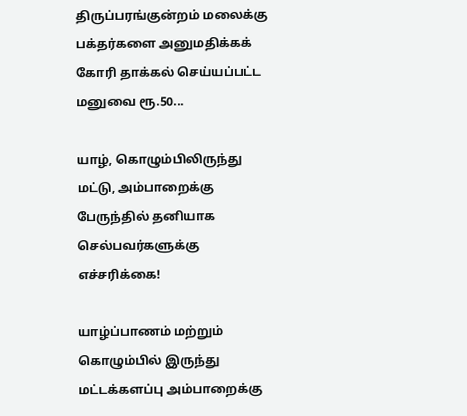திருப்பரங்குன்றம் மலைக்கு பக்தர்களை அனுமதிக்கக் கோரி தாக்கல் செய்யப்பட்ட மனுவை ரூ.50...

யாழ், கொழும்பிலிருந்து மட்டு, அம்பாறைக்கு பேருந்தில் தனியாக செல்பவர்களுக்கு எச்சரிக்கை!

யாழ்ப்பாணம் மற்றும் கொழும்பில் இருந்து மட்டக்களப்பு அம்பாறைக்கு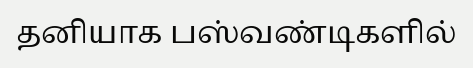தனியாக பஸ்வண்டிகளில்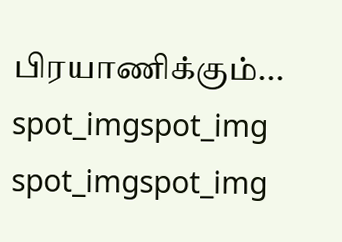பிரயாணிக்கும்...
spot_imgspot_img
spot_imgspot_img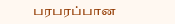பரபரப்பான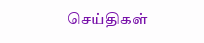செய்திகள்